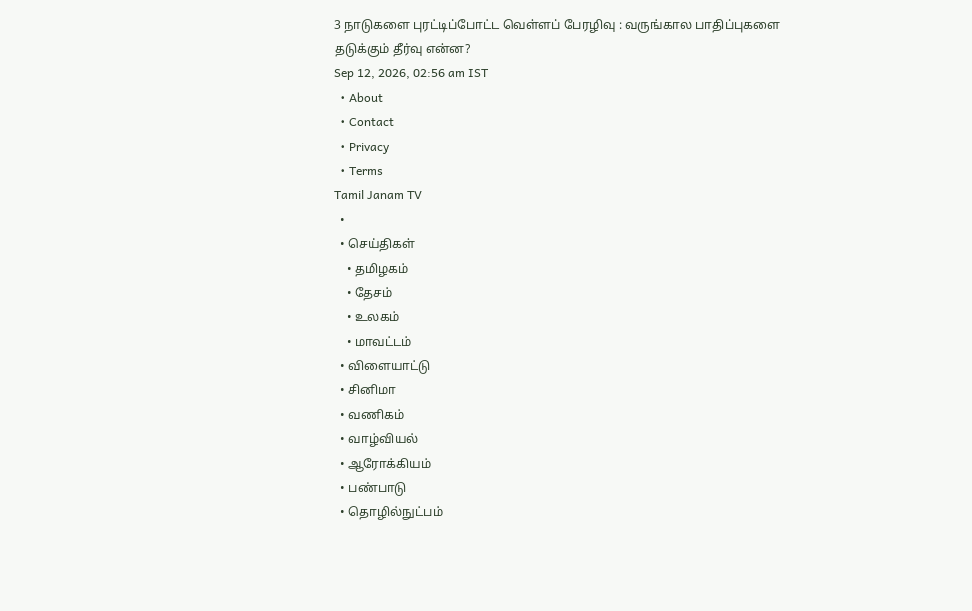3 நாடுகளை புரட்டிப்போட்ட வெள்ளப் பேரழிவு : வருங்கால பாதிப்புகளை தடுக்கும் தீர்வு என்ன?
Sep 12, 2026, 02:56 am IST
  • About
  • Contact
  • Privacy
  • Terms
Tamil Janam TV
  •
  • செய்திகள்
    • தமிழகம்
    • தேசம்
    • உலகம்
    • மாவட்டம்
  • விளையாட்டு
  • சினிமா
  • வணிகம்
  • வாழ்வியல்
  • ஆரோக்கியம்
  • பண்பாடு
  • தொழில்நுட்பம்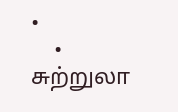•
    • சுற்றுலா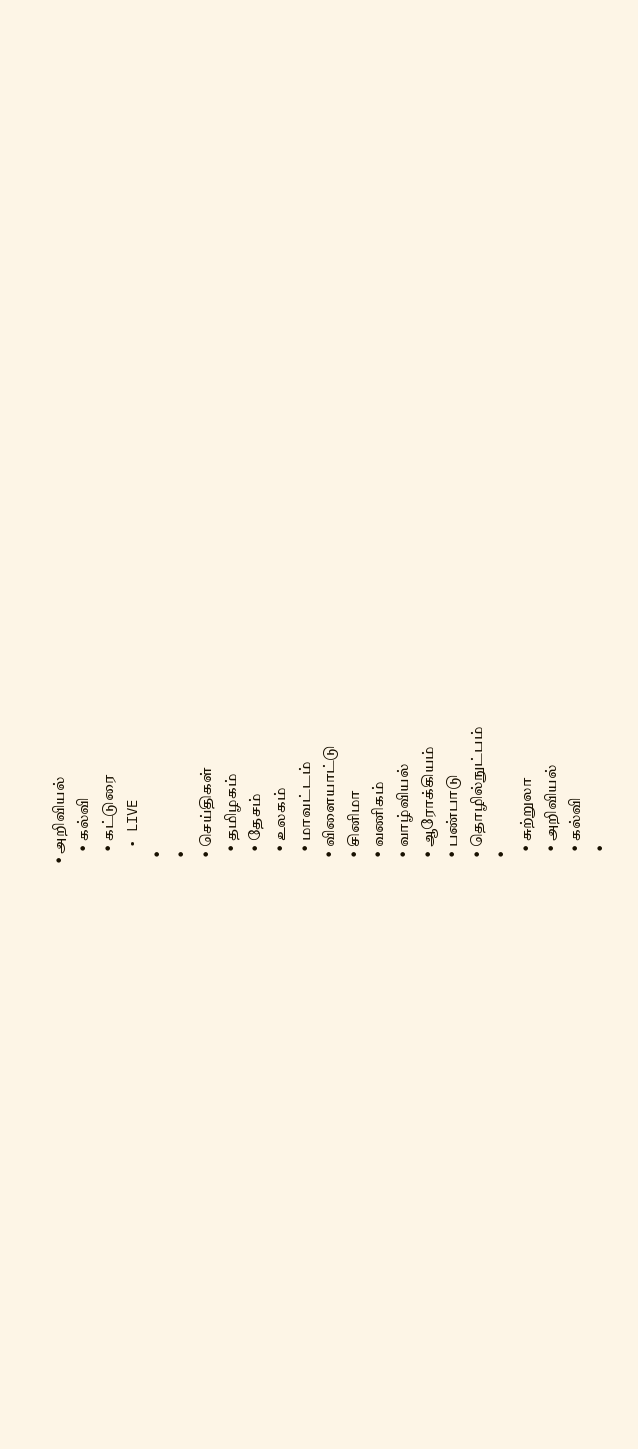• அறிவியல்
    • கல்வி
    • கட்டுரை
  • LIVE
  •
  •
  • செய்திகள்
    • தமிழகம்
    • தேசம்
    • உலகம்
    • மாவட்டம்
  • விளையாட்டு
  • சினிமா
  • வணிகம்
  • வாழ்வியல்
  • ஆரோக்கியம்
  • பண்பாடு
  • தொழில்நுட்பம்
  •
    • சுற்றுலா
    • அறிவியல்
    • கல்வி
    •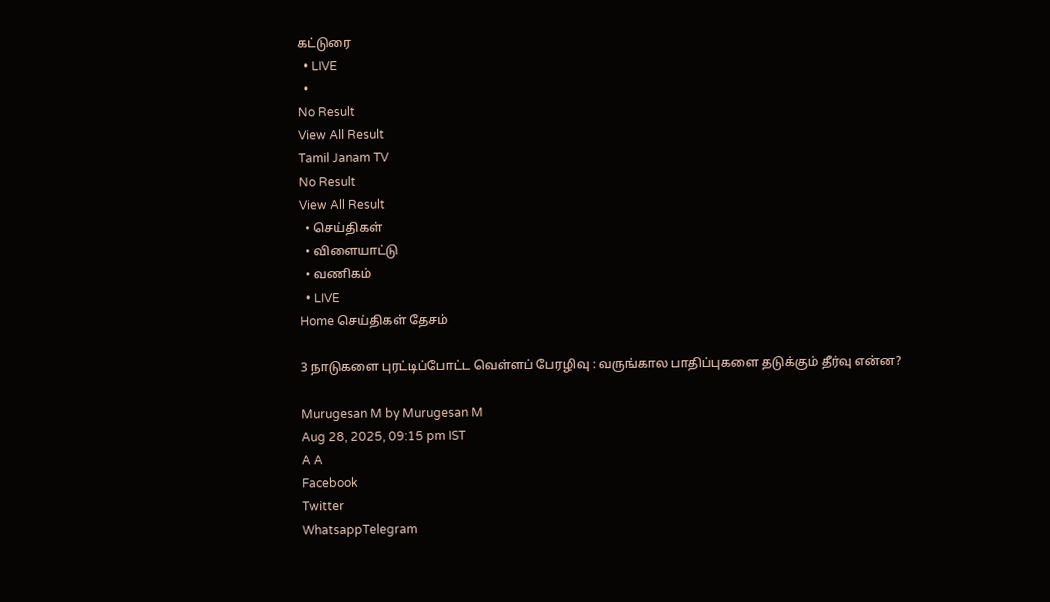கட்டுரை
  • LIVE
  •
No Result
View All Result
Tamil Janam TV
No Result
View All Result
  • செய்திகள்
  • விளையாட்டு
  • வணிகம்
  • LIVE
Home செய்திகள் தேசம்

3 நாடுகளை புரட்டிப்போட்ட வெள்ளப் பேரழிவு : வருங்கால பாதிப்புகளை தடுக்கும் தீர்வு என்ன?

Murugesan M by Murugesan M
Aug 28, 2025, 09:15 pm IST
A A
Facebook
Twitter
WhatsappTelegram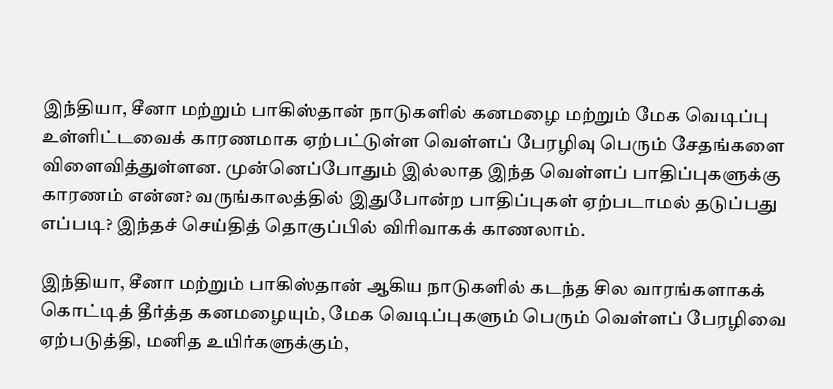இந்தியா, சீனா மற்றும் பாகிஸ்தான் நாடுகளில் கனமழை மற்றும் மேக வெடிப்பு உள்ளிட்டவைக் காரணமாக ஏற்பட்டுள்ள வெள்ளப் பேரழிவு பெரும் சேதங்களை விளைவித்துள்ளன. முன்னெப்போதும் இல்லாத இந்த வெள்ளப் பாதிப்புகளுக்கு காரணம் என்ன? வருங்காலத்தில் இதுபோன்ற பாதிப்புகள் ஏற்படாமல் தடுப்பது எப்படி? இந்தச் செய்தித் தொகுப்பில் விரிவாகக் காணலாம்.

இந்தியா, சீனா மற்றும் பாகிஸ்தான் ஆகிய நாடுகளில் கடந்த சில வாரங்களாகக் கொட்டித் தீர்த்த கனமழையும், மேக வெடிப்புகளும் பெரும் வெள்ளப் பேரழிவை ஏற்படுத்தி, மனித உயிர்களுக்கும்,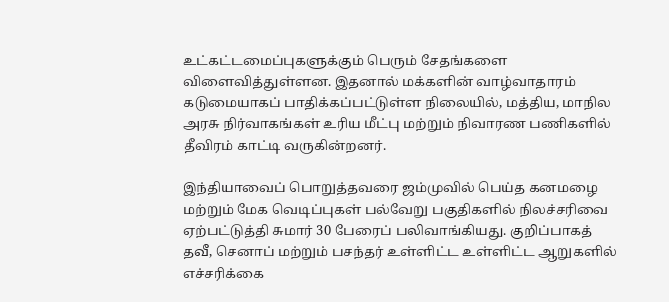உட்கட்டமைப்புகளுக்கும் பெரும் சேதங்களை விளைவித்துள்ளன. இதனால் மக்களின் வாழ்வாதாரம் கடுமையாகப் பாதிக்கப்பட்டுள்ள நிலையில், மத்திய, மாநில அரசு நிர்வாகங்கள் உரிய மீட்பு மற்றும் நிவாரண பணிகளில் தீவிரம் காட்டி வருகின்றனர்.

இந்தியாவைப் பொறுத்தவரை ஜம்முவில் பெய்த கனமழை மற்றும் மேக வெடிப்புகள் பல்வேறு பகுதிகளில் நிலச்சரிவை ஏற்பட்டுத்தி சுமார் 30 பேரைப் பலிவாங்கியது. குறிப்பாகத் தவீ, செனாப் மற்றும் பசந்தர் உள்ளிட்ட உள்ளிட்ட ஆறுகளில் எச்சரிக்கை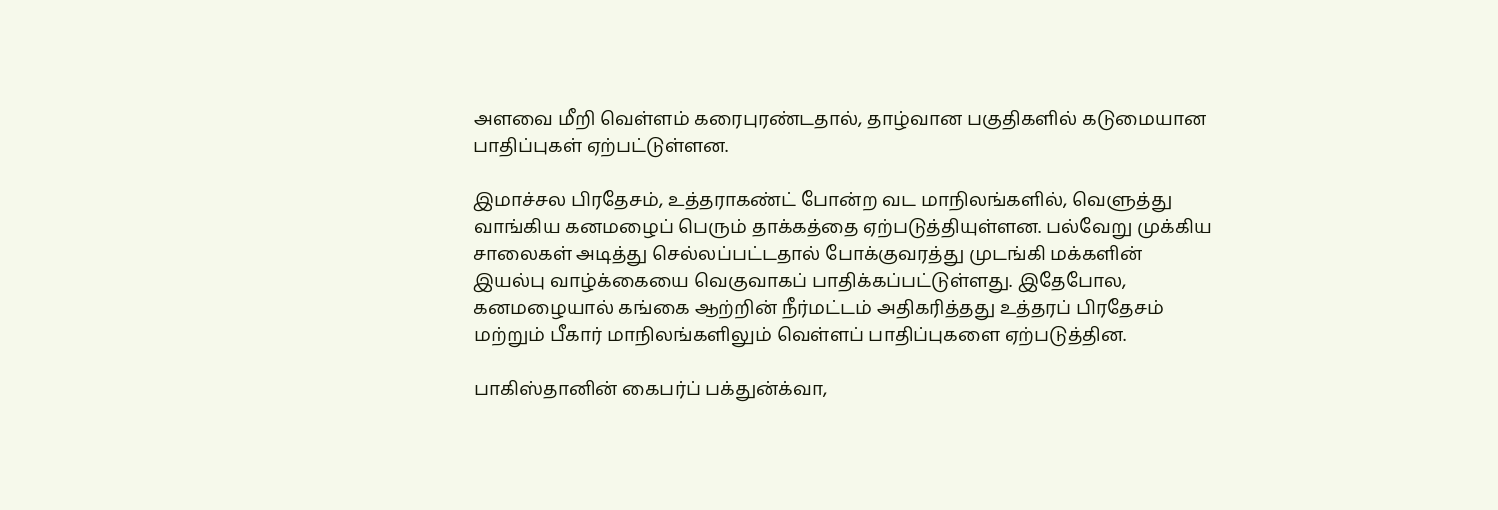அளவை மீறி வெள்ளம் கரைபுரண்டதால், தாழ்வான பகுதிகளில் கடுமையான பாதிப்புகள் ஏற்பட்டுள்ளன.

இமாச்சல பிரதேசம், உத்தராகண்ட் போன்ற வட மாநிலங்களில், வெளுத்து வாங்கிய கனமழைப் பெரும் தாக்கத்தை ஏற்படுத்தியுள்ளன. பல்வேறு முக்கிய சாலைகள் அடித்து செல்லப்பட்டதால் போக்குவரத்து முடங்கி மக்களின் இயல்பு வாழ்க்கையை வெகுவாகப் பாதிக்கப்பட்டுள்ளது. இதேபோல, கனமழையால் கங்கை ஆற்றின் நீர்மட்டம் அதிகரித்தது உத்தரப் பிரதேசம் மற்றும் பீகார் மாநிலங்களிலும் வெள்ளப் பாதிப்புகளை ஏற்படுத்தின.

பாகிஸ்தானின் கைபர்ப் பக்துன்க்வா,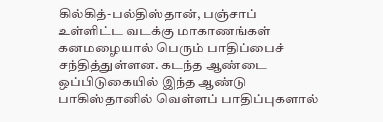கில்கித்-பல்திஸ்தான், பஞ்சாப் உள்ளிட்ட வடக்கு மாகாணங்கள் கனமழையால் பெரும் பாதிப்பைச் சந்தித்துள்ளன. கடந்த ஆண்டை ஒப்பிடுகையில் இந்த ஆண்டு பாகிஸ்தானில் வெள்ளப் பாதிப்புகளால்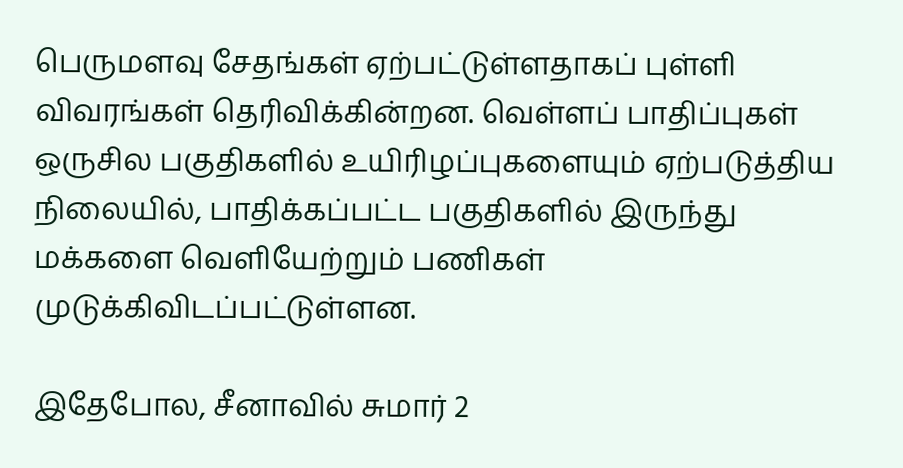பெருமளவு சேதங்கள் ஏற்பட்டுள்ளதாகப் புள்ளி விவரங்கள் தெரிவிக்கின்றன. வெள்ளப் பாதிப்புகள் ஒருசில பகுதிகளில் உயிரிழப்புகளையும் ஏற்படுத்திய நிலையில், பாதிக்கப்பட்ட பகுதிகளில் இருந்து மக்களை வெளியேற்றும் பணிகள் முடுக்கிவிடப்பட்டுள்ளன.

இதேபோல, சீனாவில் சுமார் 2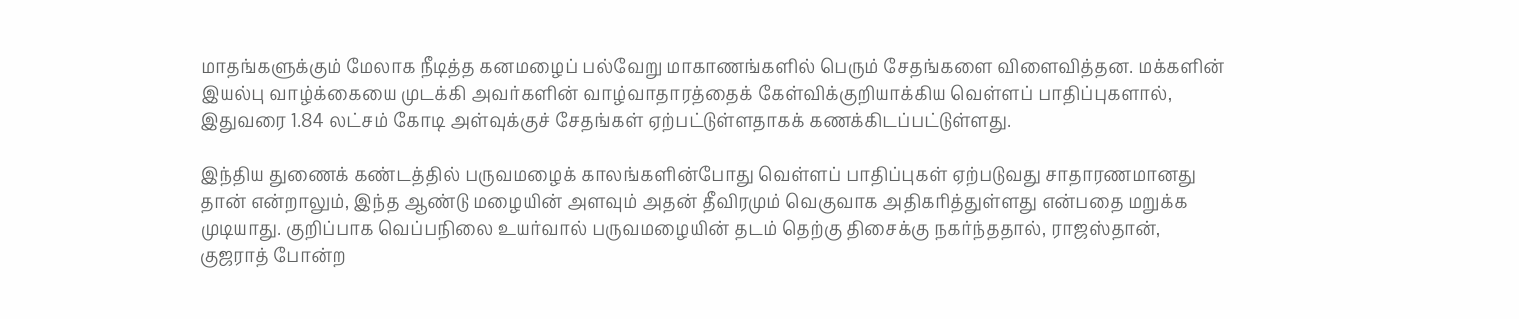மாதங்களுக்கும் மேலாக நீடித்த கனமழைப் பல்வேறு மாகாணங்களில் பெரும் சேதங்களை விளைவித்தன. மக்களின் இயல்பு வாழ்க்கையை முடக்கி அவர்களின் வாழ்வாதாரத்தைக் கேள்விக்குறியாக்கிய வெள்ளப் பாதிப்புகளால், இதுவரை 1.84 லட்சம் கோடி அள்வுக்குச் சேதங்கள் ஏற்பட்டுள்ளதாகக் கணக்கிடப்பட்டுள்ளது.

இந்திய துணைக் கண்டத்தில் பருவமழைக் காலங்களின்போது வெள்ளப் பாதிப்புகள் ஏற்படுவது சாதாரணமானது தான் என்றாலும், இந்த ஆண்டு மழையின் அளவும் அதன் தீவிரமும் வெகுவாக அதிகரித்துள்ளது என்பதை மறுக்க முடியாது. குறிப்பாக வெப்பநிலை உயர்வால் பருவமழையின் தடம் தெற்கு திசைக்கு நகர்ந்ததால், ராஜஸ்தான், குஜராத் போன்ற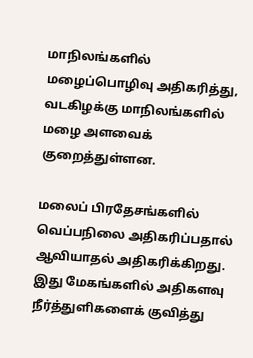மாநிலங்களில் மழைப்பொழிவு அதிகரித்து, வடகிழக்கு மாநிலங்களில் மழை அளவைக் குறைத்துள்ளன.

மலைப் பிரதேசங்களில் வெப்பநிலை அதிகரிப்பதால் ஆவியாதல் அதிகரிக்கிறது. இது மேகங்களில் அதிகளவு நீர்த்துளிகளைக் குவித்து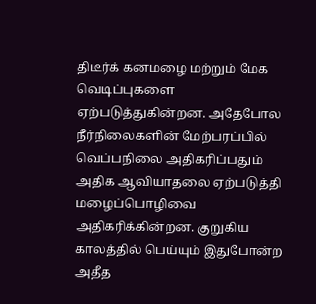திடீர்க் கனமழை மற்றும் மேக வெடிப்புகளை ஏற்படுத்துகின்றன. அதேபோல நீர்நிலைகளின் மேற்பரப்பில் வெப்பநிலை அதிகரிப்பதும் அதிக ஆவியாதலை ஏற்படுத்தி மழைப்பொழிவை அதிகரிக்கின்றன. குறுகிய காலத்தில் பெய்யும் இதுபோன்ற அதீத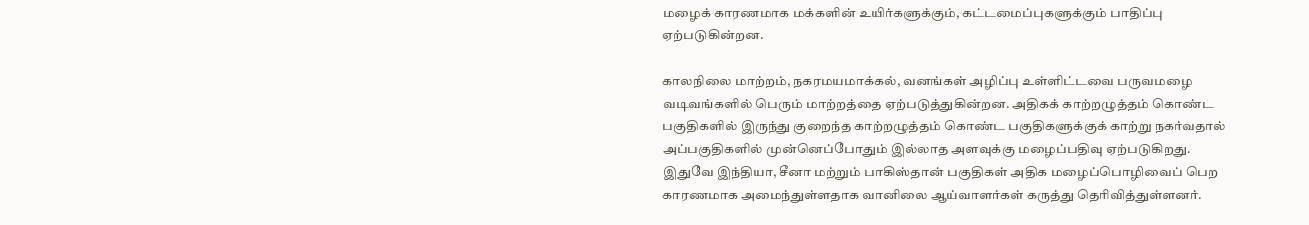மழைக் காரணமாக மக்களின் உயிர்களுக்கும், கட்டமைப்புகளுக்கும் பாதிப்பு ஏற்படுகின்றன.

காலநிலை மாற்றம், நகரமயமாக்கல், வனங்கள் அழிப்பு உள்ளிட்டவை பருவமழை வடிவங்களில் பெரும் மாற்றத்தை ஏற்படுத்துகின்றன. அதிகக் காற்றழுத்தம் கொண்ட பகுதிகளில் இருந்து குறைந்த காற்றழுத்தம் கொண்ட பகுதிகளுக்குக் காற்று நகர்வதால் அப்பகுதிகளில் முன்னெப்போதும் இல்லாத அளவுக்கு மழைப்பதிவு ஏற்படுகிறது. இதுவே இந்தியா, சீனா மற்றும் பாகிஸ்தான் பகுதிகள் அதிக மழைப்பொழிவைப் பெற காரணமாக அமைந்துள்ளதாக வானிலை ஆய்வாளர்கள் கருத்து தெரிவித்துள்ளனர்.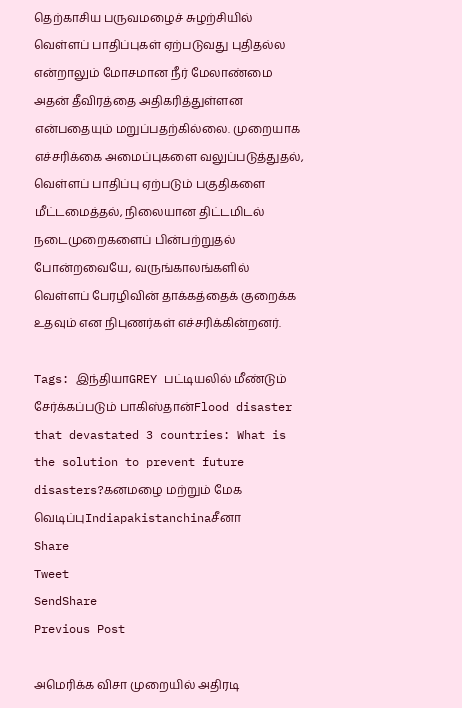தெற்காசிய பருவமழைச் சுழற்சியில் வெள்ளப் பாதிப்புகள் ஏற்படுவது புதிதல்ல என்றாலும் மோசமான நீர் மேலாண்மை அதன் தீவிரத்தை அதிகரித்துள்ளன என்பதையும் மறுப்பதற்கில்லை. முறையாக எச்சரிக்கை அமைப்புகளை வலுப்படுத்துதல், வெள்ளப் பாதிப்பு ஏற்படும் பகுதிகளை மீட்டமைத்தல், நிலையான திட்டமிடல் நடைமுறைகளைப் பின்பற்றுதல் போன்றவையே, வருங்காலங்களில் வெள்ளப் பேரழிவின் தாக்கத்தைக் குறைக்க உதவும் என நிபுணர்கள் எச்சரிக்கின்றனர்.

Tags: இந்தியாGREY பட்டியலில் மீண்டும் சேர்க்கப்படும் பாகிஸ்தான்Flood disaster that devastated 3 countries: What is the solution to prevent future disasters?கனமழை மற்றும் மேக வெடிப்புIndiapakistanchinaசீனா
Share
Tweet
SendShare
Previous Post

அமெரிக்க விசா முறையில் அதிரடி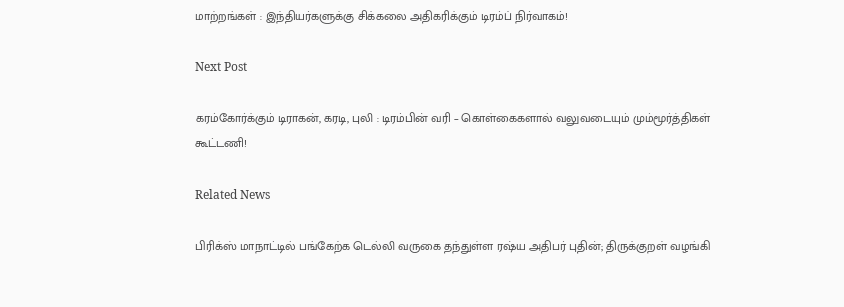மாற்றங்கள் : இந்தியர்களுக்கு சிக்கலை அதிகரிக்கும் டிரம்ப் நிர்வாகம்!

Next Post

கரம்கோர்க்கும் டிராகன், கரடி, புலி : டிரம்பின் வரி – கொள்கைகளால் வலுவடையும் மும்மூர்த்திகள் கூட்டணி!

Related News

பிரிக்ஸ் மாநாட்டில் பங்கேற்க டெல்லி வருகை தந்துள்ள ரஷ்ய அதிபர் புதின்; திருக்குறள் வழங்கி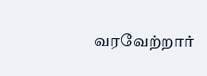வரவேற்றார்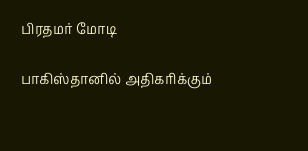பிரதமர் மோடி

பாகிஸ்தானில் அதிகரிக்கும்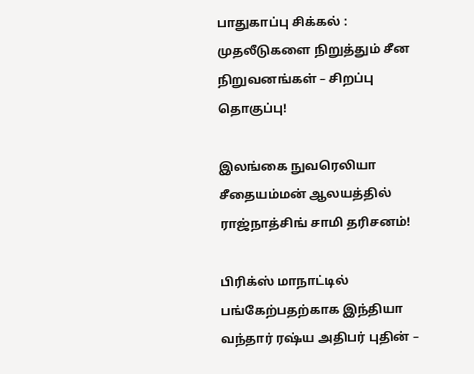பாதுகாப்பு சிக்கல் : முதலீடுகளை நிறுத்தும் சீன நிறுவனங்கள் – சிறப்பு தொகுப்பு!

இலங்கை நுவரெலியா சீதையம்மன் ஆலயத்தில் ராஜ்நாத்சிங் சாமி தரிசனம்!

பிரிக்ஸ் மாநாட்டில் பங்கேற்பதற்காக இந்தியா வந்தார் ரஷ்ய அதிபர் புதின் –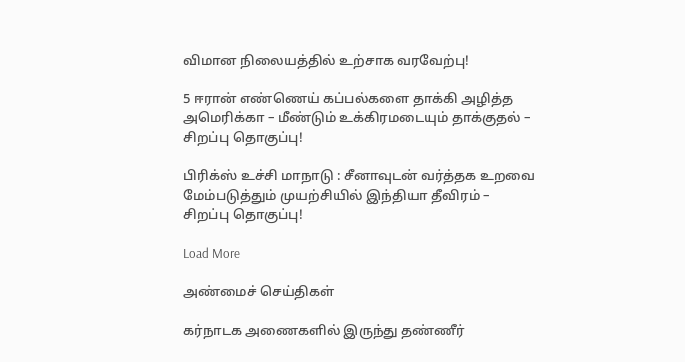விமான நிலையத்தில் உற்சாக வரவேற்பு!

5 ஈரான் எண்ணெய் கப்பல்களை தாக்கி அழித்த அமெரிக்கா – மீண்டும் உக்கிரமடையும் தாக்குதல் – சிறப்பு தொகுப்பு!

பிரிக்ஸ் உச்சி மாநாடு : சீனாவுடன் வர்த்தக உறவை மேம்படுத்தும் முயற்சியில் இந்தியா தீவிரம் – சிறப்பு தொகுப்பு!

Load More

அண்மைச் செய்திகள்

கர்நாடக அணைகளில் இருந்து தண்ணீர்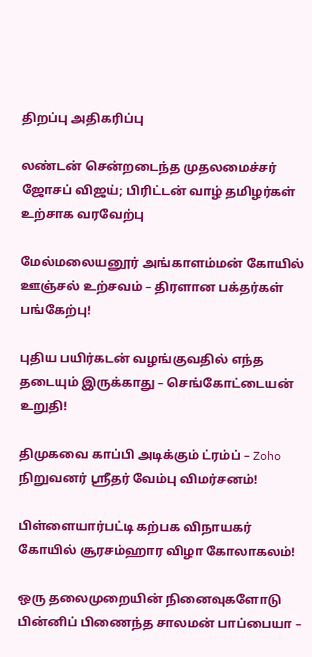திறப்பு அதிகரிப்பு

லண்டன் சென்றடைந்த முதலமைச்சர் ஜோசப் விஜய்; பிரிட்டன் வாழ் தமிழர்கள் உற்சாக வரவேற்பு

மேல்மலையனூர் அங்காளம்மன் கோயில் ஊஞ்சல் உற்சவம் – திரளான பக்தர்கள் பங்கேற்பு!

புதிய பயிர்கடன் வழங்குவதில் எந்த தடையும் இருக்காது – செங்கோட்டையன் உறுதி!

திமுகவை காப்பி அடிக்கும் ட்ரம்ப் – Zoho நிறுவனர் ஸ்ரீதர் வேம்பு விமர்சனம்!

பிள்ளையார்பட்டி கற்பக விநாயகர் கோயில் சூரசம்ஹார விழா கோலாகலம்!

ஒரு தலைமுறையின் நினைவுகளோடு பின்னிப் பிணைந்த சாலமன் பாப்பையா –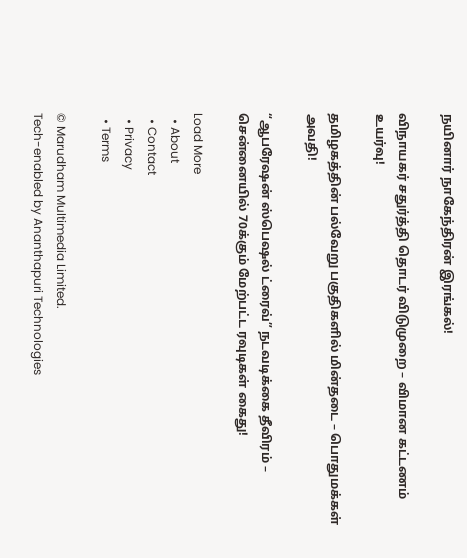நயினார் நாகேந்திரன் இரங்கல்!

விநாயகர் சதுர்த்தி தொடர் விடுமுறை – விமான கட்டணம் உயர்வு!

தமிழகத்தின் பல்வேறு பகுதிகளில் மின்தடை – பொதுமக்கள் அவதி!

“ஆபரேஷன் ஸ்பெஷல் ட்ரைவ்” நடவடிக்கை தீவிரம் – சென்னையில் 70க்கும் மேற்பட்ட ரவுடிகள் கைது!

Load More
  • About
  • Contact
  • Privacy
  • Terms

© Marudham Multimedia Limited.
Tech-enabled by Ananthapuri Technologies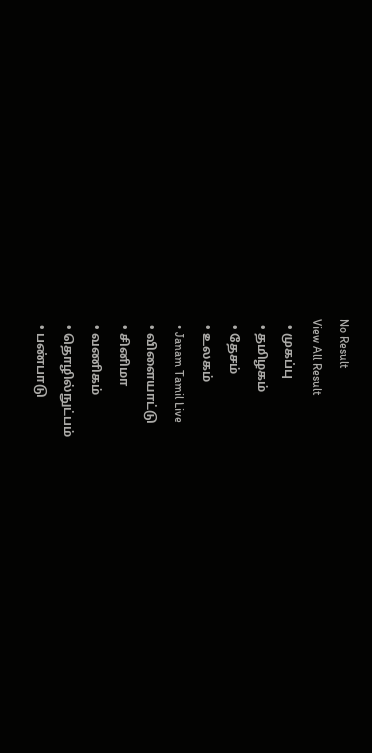No Result
View All Result
  • முகப்பு
  • தமிழகம்
  • தேசம்
  • உலகம்
  • Janam Tamil Live
  • விளையாட்டு
  • சினிமா
  • வணிகம்
  • தொழில்நுட்பம்
  • பண்பாடு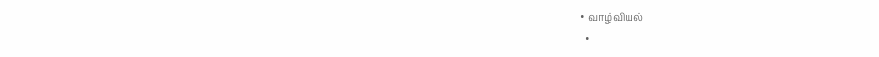• வாழ்வியல்
  •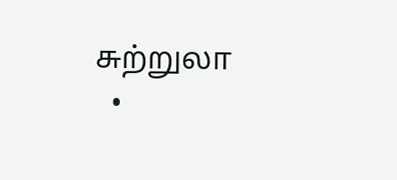சுற்றுலா
  •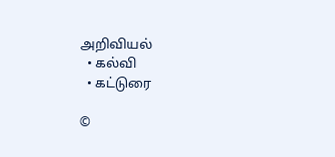அறிவியல்
  • கல்வி
  • கட்டுரை

©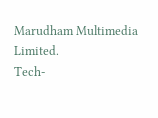Marudham Multimedia Limited.
Tech-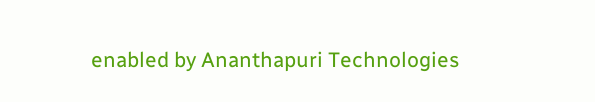enabled by Ananthapuri Technologies